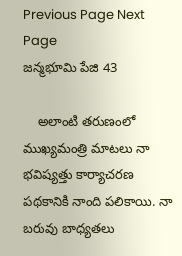Previous Page Next Page
జన్మభూమి పేజి 43

    అలాంటి తరుణంలో ముఖ్యమంత్రి మాటలు నా భవిష్యత్తు కార్యాచరణ పథకానికి నాంది పలికాయి. నా బరువు బాధ్యతలు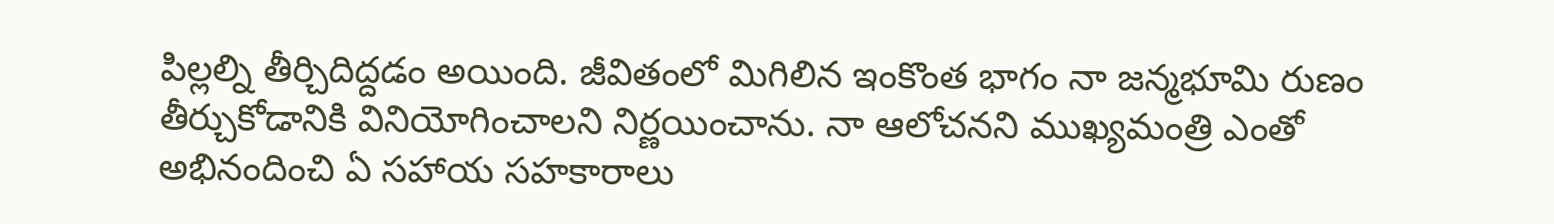పిల్లల్ని తీర్చిదిద్దడం అయింది. జీవితంలో మిగిలిన ఇంకొంత భాగం నా జన్మభూమి రుణం తీర్చుకోడానికి వినియోగించాలని నిర్ణయించాను. నా ఆలోచనని ముఖ్యమంత్రి ఎంతో అభినందించి ఏ సహాయ సహకారాలు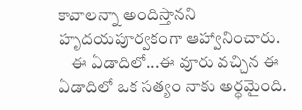కావాలన్నా అందిస్తానని హృదయపూర్వకంగా ఆహ్వానించారు.
    ఈ ఏడాదిలో...ఈ వూరు వచ్చిన ఈ ఏడాదిలో ఒక సత్యం నాకు అర్ధమైంది.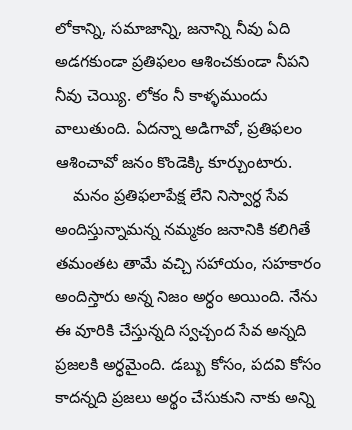లోకాన్ని, సమాజాన్ని, జనాన్ని నీవు ఏది అడగకుండా ప్రతిఫలం ఆశించకుండా నీపని నీవు చెయ్యి. లోకం నీ కాళ్ళముందు వాలుతుంది. ఏదన్నా అడిగావో, ప్రతిఫలం ఆశించావో జనం కొండెక్కి కూర్చుంటారు.
    మనం ప్రతిఫలాపేక్ష లేని నిస్వార్ధ సేవ అందిస్తున్నామన్న నమ్మకం జనానికి కలిగితే తమంతట తామే వచ్చి సహాయం, సహకారం అందిస్తారు అన్న నిజం అర్ధం అయింది. నేను ఈ వూరికి చేస్తున్నది స్వచ్చంద సేవ అన్నది ప్రజలకి అర్ధమైంది. డబ్బు కోసం, పదవి కోసం కాదన్నది ప్రజలు అర్థం చేసుకుని నాకు అన్ని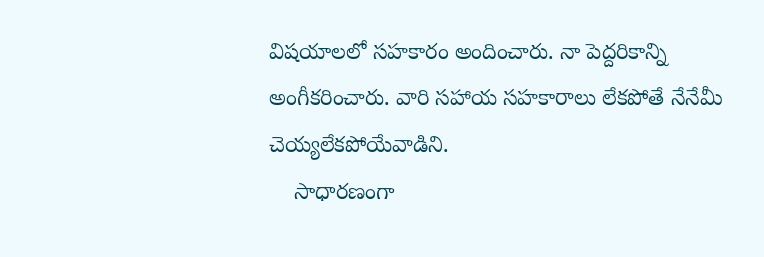విషయాలలో సహకారం అందించారు. నా పెద్దరికాన్ని అంగీకరించారు. వారి సహాయ సహకారాలు లేకపోతే నేనేమీ చెయ్యలేకపోయేవాడిని.
    సాధారణంగా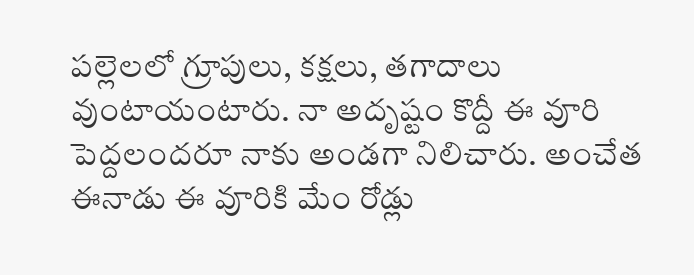పల్లెలలో గ్రూపులు, కక్షలు, తగాదాలు వుంటాయంటారు. నా అదృష్టం కొద్దీ ఈ వూరి పెద్దలందరూ నాకు అండగా నిలిచారు. అంచేత ఈనాడు ఈ వూరికి మేం రోడ్లు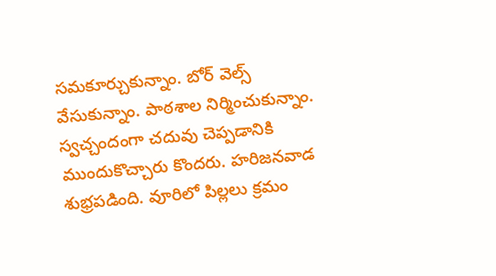సమకూర్చుకున్నాం. బోర్ వెల్స్ వేసుకున్నాం. పాఠశాల నిర్మించుకున్నాం. స్వచ్చందంగా చదువు చెప్పడానికి ముందుకొచ్చారు కొందరు. హరిజనవాడ శుభ్రపడింది. వూరిలో పిల్లలు క్రమం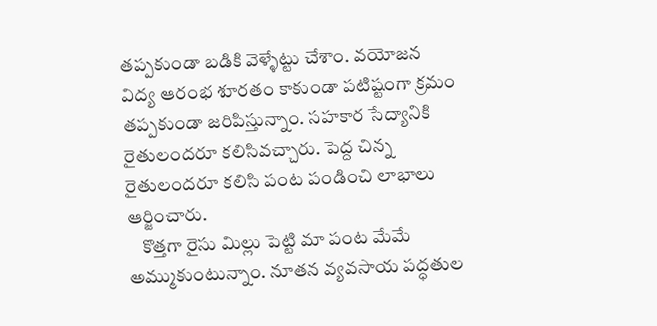తప్పకుండా బడికి వెళ్ళేట్టు చేశాం. వయోజన విద్య ఆరంభ శూరతం కాకుండా పటిష్టంగా క్రమం తప్పకుండా జరిపిస్తున్నాం. సహకార సేద్యానికి రైతులందరూ కలిసివచ్చారు. పెద్ద చిన్న రైతులందరూ కలిసి పంట పండించి లాభాలు ఆర్జించారు.
    కొత్తగా రైసు మిల్లు పెట్టి మా పంట మేమే అమ్ముకుంటున్నాం. నూతన వ్యవసాయ పద్ధతుల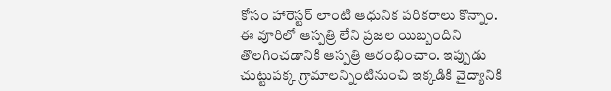కోసం హారెస్టర్ లాంటి ఆధునిక పరికరాలు కొన్నాం. ఈ వూరిలో ఆస్పత్రి లేని ప్రజల యిబ్బందిని తొలగించడానికి ఆస్పత్రి ఆరంభించాం. ఇప్పుడు చుట్టుపక్క గ్రామాలన్నింటినుంచి ఇక్కడికి వైద్యానికి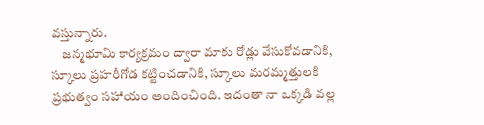వస్తున్నారు.
    జన్మభూమి కార్యక్రమం ద్వారా మాకు రోడ్లు వేసుకోవడానికి, స్కూలు ప్రహరీగోడ కట్టించడానికి, స్కూలు మరమ్మత్తులకి ప్రభుత్వం సహాయం అందించింది. ఇదంతా నా ఒక్కడి వల్ల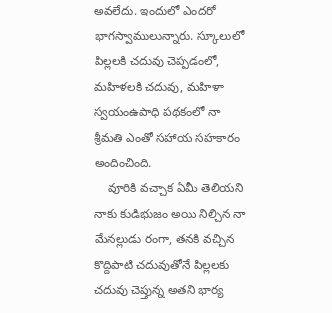అవలేదు. ఇందులో ఎందరో భాగస్వాములున్నారు. స్కూలులో పిల్లలకి చదువు చెప్పడంలో, మహిళలకి చదువు, మహిళా స్వయంఉపాధి పథకంలో నా శ్రీమతి ఎంతో సహాయ సహకారం అందించింది.
    వూరికి వచ్చాక ఏమీ తెలియని నాకు కుడిభుజం అయి నిల్చిన నా మేనల్లుడు రంగా, తనకి వచ్చిన కొద్దిపాటి చదువుతోనే పిల్లలకు చదువు చెప్తున్న అతని భార్య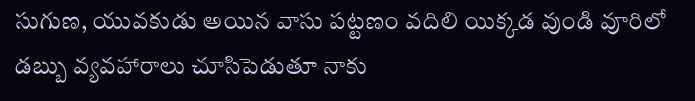సుగుణ, యువకుడు అయిన వాసు పట్టణం వదిలి యిక్కడ వుండి వూరిలో డబ్బు వ్యవహారాలు చూసిపెడుతూ నాకు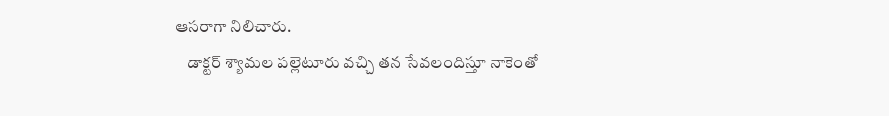ఆసరాగా నిలిచారు.
    డాక్టర్ శ్యామల పల్లెటూరు వచ్చి తన సేవలందిస్తూ నాకెంతో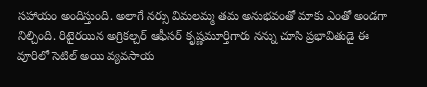సహాయం అందిస్తుంది. అలాగే నర్సు విమలమ్మ తమ అనుభవంతో మాకు ఎంతో అండగా నిల్చింది. రిటైరయిన అగ్రికల్చర్ ఆఫీసర్ కృష్ణమూర్తిగారు నన్ను చూసి ప్రభావితుడై ఈ వూరిలో సెటిల్ అయి వ్యవసాయ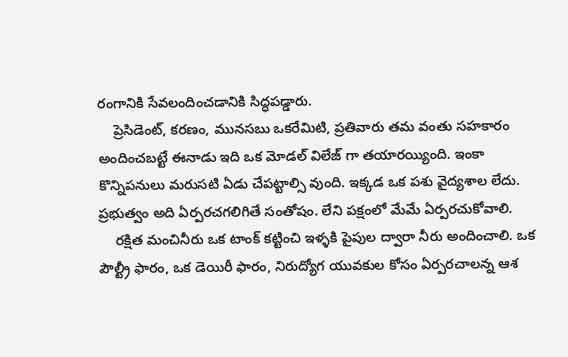రంగానికి సేవలందించడానికి సిద్ధపడ్డారు.
    ప్రెసిడెంట్, కరణం, మునసబు ఒకరేమిటి, ప్రతివారు తమ వంతు సహకారం అందించబట్టే ఈనాడు ఇది ఒక మోడల్ విలేజ్ గా తయారయ్యింది. ఇంకా కొన్నిపనులు మరుసటి ఏడు చేపట్టాల్సి వుంది. ఇక్కడ ఒక పశు వైద్యశాల లేదు. ప్రభుత్వం అది ఏర్పరచగలిగితే సంతోషం. లేని పక్షంలో మేమే ఏర్పరచుకోవాలి.
    రక్షిత మంచినీరు ఒక టాంక్ కట్టించి ఇళ్ళకి పైపుల ద్వారా నీరు అందించాలి. ఒక పౌల్ట్రీ ఫారం, ఒక డెయిరీ ఫారం, నిరుద్యోగ యువకుల కోసం ఏర్పరచాలన్న ఆశ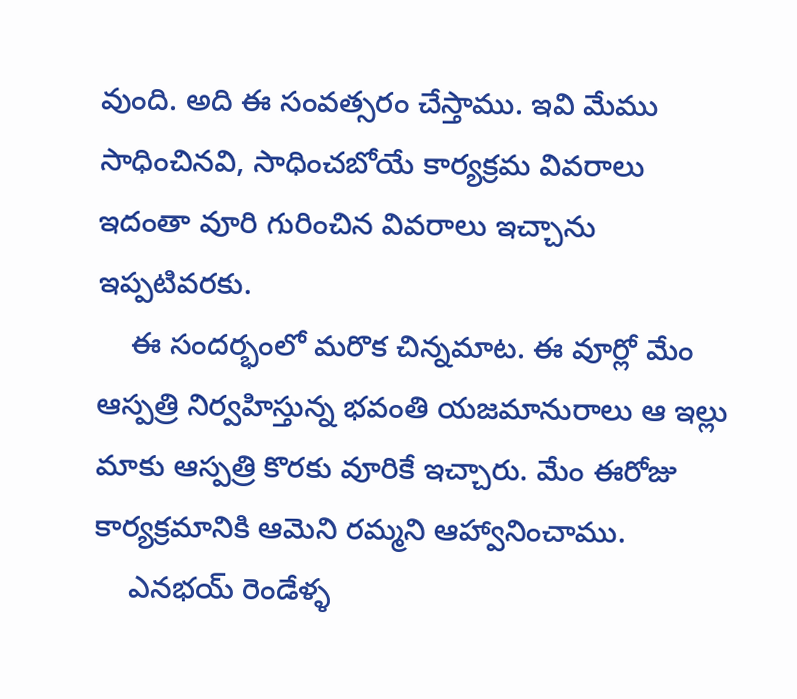వుంది. అది ఈ సంవత్సరం చేస్తాము. ఇవి మేము సాధించినవి, సాధించబోయే కార్యక్రమ వివరాలు ఇదంతా వూరి గురించిన వివరాలు ఇచ్చాను ఇప్పటివరకు.
    ఈ సందర్భంలో మరొక చిన్నమాట. ఈ వూర్లో మేం ఆస్పత్రి నిర్వహిస్తున్న భవంతి యజమానురాలు ఆ ఇల్లు మాకు ఆస్పత్రి కొరకు వూరికే ఇచ్చారు. మేం ఈరోజు కార్యక్రమానికి ఆమెని రమ్మని ఆహ్వానించాము.
    ఎనభయ్ రెండేళ్ళ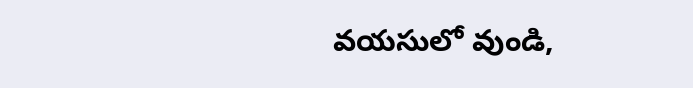వయసులో వుండి,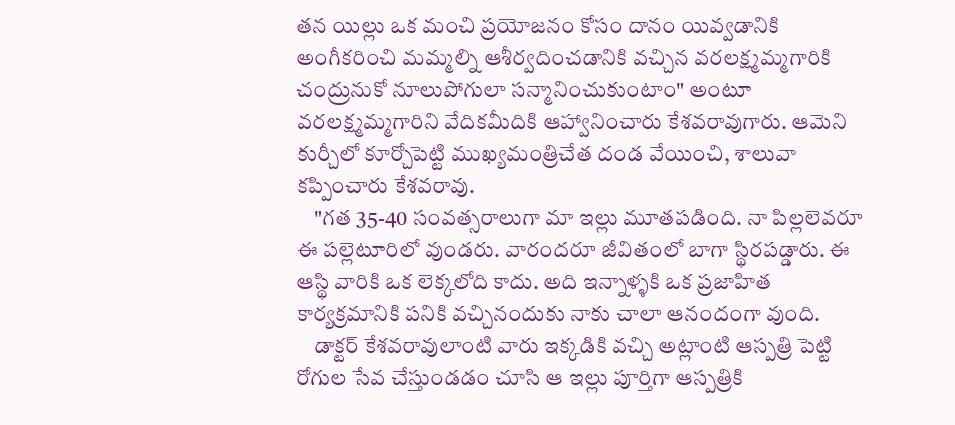తన యిల్లు ఒక మంచి ప్రయోజనం కోసం దానం యివ్వడానికి అంగీకరించి మమ్మల్ని ఆశీర్వదించడానికి వచ్చిన వరలక్ష్మమ్మగారికి చంద్రునుకో నూలుపోగులా సన్మానించుకుంటాం" అంటూ వరలక్ష్మమ్మగారిని వేదికమీదికి ఆహ్వానించారు కేశవరావుగారు. ఆమెని కుర్చీలో కూర్చోపెట్టి ముఖ్యమంత్రిచేత దండ వేయించి, శాలువా కప్పించారు కేశవరావు.
    "గత 35-40 సంవత్సరాలుగా మా ఇల్లు మూతపడింది. నా పిల్లలెవరూ ఈ పల్లెటూరిలో వుండరు. వారందరూ జీవితంలో బాగా స్థిరపడ్డారు. ఈ ఆస్థి వారికి ఒక లెక్కలోది కాదు. అది ఇన్నాళ్ళకి ఒక ప్రజాహిత కార్యక్రమానికి పనికి వచ్చినందుకు నాకు చాలా ఆనందంగా వుంది.
    డాక్టర్ కేశవరావులాంటి వారు ఇక్కడికి వచ్చి అట్లాంటి ఆస్పత్రి పెట్టి రోగుల సేవ చేస్తుండడం చూసి ఆ ఇల్లు పూర్తిగా ఆస్పత్రికి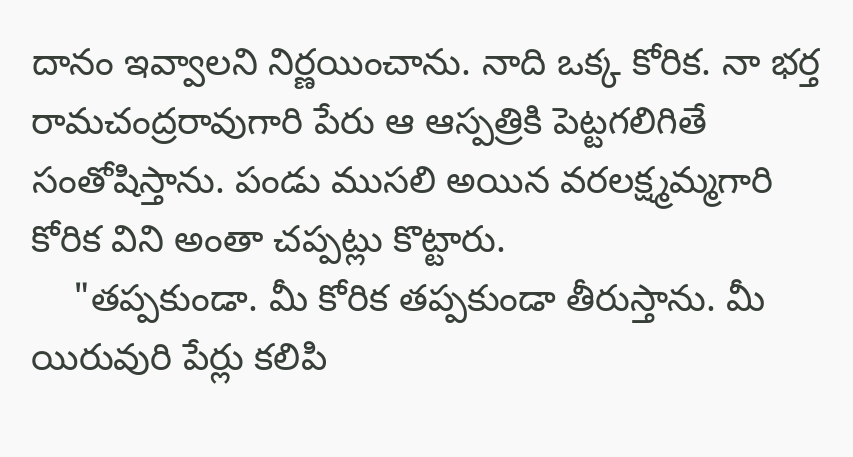దానం ఇవ్వాలని నిర్ణయించాను. నాది ఒక్క కోరిక. నా భర్త రామచంద్రరావుగారి పేరు ఆ ఆస్పత్రికి పెట్టగలిగితే సంతోషిస్తాను. పండు ముసలి అయిన వరలక్ష్మమ్మగారి కోరిక విని అంతా చప్పట్లు కొట్టారు.
    "తప్పకుండా. మీ కోరిక తప్పకుండా తీరుస్తాను. మీ యిరువురి పేర్లు కలిపి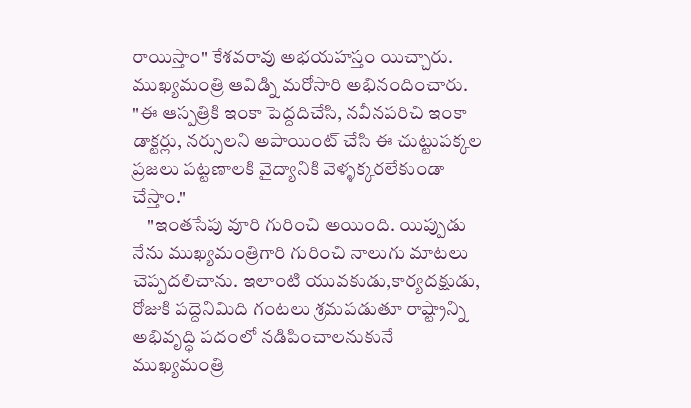రాయిస్తాం" కేశవరావు అభయహస్తం యిచ్చారు. ముఖ్యమంత్రి ఆవిడ్ని మరోసారి అభినందించారు. "ఈ ఆస్పత్రికి ఇంకా పెద్దదిచేసి, నవీనపరిచి ఇంకా డాక్టర్లు, నర్సులని అపాయింట్ చేసి ఈ చుట్టుపక్కల ప్రజలు పట్టణాలకి వైద్యానికి వెళ్ళక్కరలేకుండా చేస్తాం."
    "ఇంతసేపు వూరి గురించి అయింది. యిప్పుడు నేను ముఖ్యమంత్రిగారి గురించి నాలుగు మాటలు చెప్పదలిచాను. ఇలాంటి యువకుడు,కార్యదక్షుడు, రోజుకి పద్దెనిమిది గంటలు శ్రమపడుతూ రాష్ట్రాన్ని అభివృద్ధి పదంలో నడిపించాలనుకునే ముఖ్యమంత్రి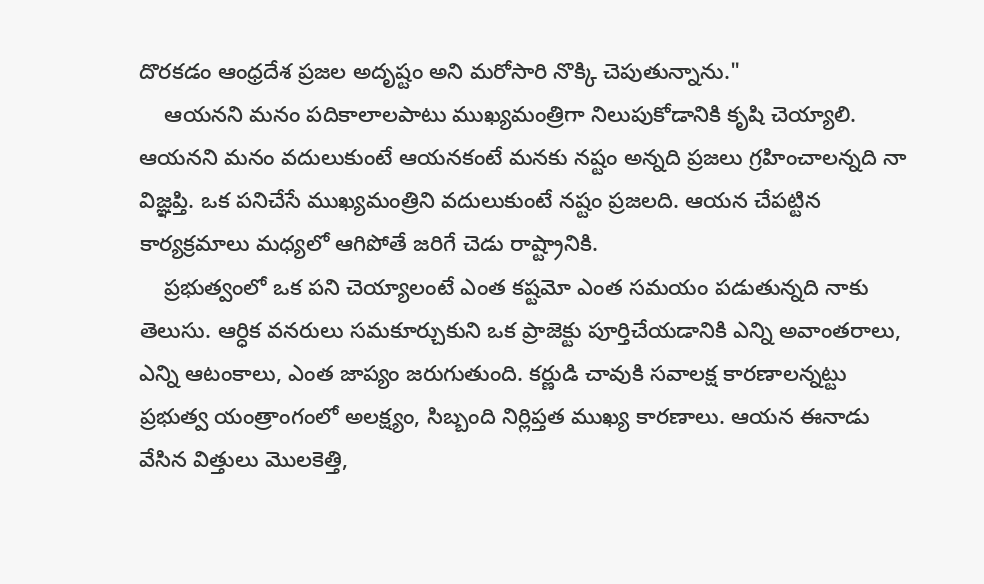దొరకడం ఆంధ్రదేశ ప్రజల అదృష్టం అని మరోసారి నొక్కి చెపుతున్నాను."
    ఆయనని మనం పదికాలాలపాటు ముఖ్యమంత్రిగా నిలుపుకోడానికి కృషి చెయ్యాలి. ఆయనని మనం వదులుకుంటే ఆయనకంటే మనకు నష్టం అన్నది ప్రజలు గ్రహించాలన్నది నా విజ్ఞప్తి. ఒక పనిచేసే ముఖ్యమంత్రిని వదులుకుంటే నష్టం ప్రజలది. ఆయన చేపట్టిన కార్యక్రమాలు మధ్యలో ఆగిపోతే జరిగే చెడు రాష్ట్రానికి.
    ప్రభుత్వంలో ఒక పని చెయ్యాలంటే ఎంత కష్టమో ఎంత సమయం పడుతున్నది నాకు తెలుసు. ఆర్ధిక వనరులు సమకూర్చుకుని ఒక ప్రాజెక్టు పూర్తిచేయడానికి ఎన్ని అవాంతరాలు, ఎన్ని ఆటంకాలు, ఎంత జాప్యం జరుగుతుంది. కర్ణుడి చావుకి సవాలక్ష కారణాలన్నట్టు ప్రభుత్వ యంత్రాంగంలో అలక్ష్యం, సిబ్బంది నిర్లిప్తత ముఖ్య కారణాలు. ఆయన ఈనాడు వేసిన విత్తులు మొలకెత్తి,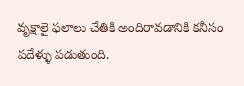వృక్షాలై ఫలాలు చేతికి అందిరావడానికి కనీసం పదేళ్ళు పడుతుంది.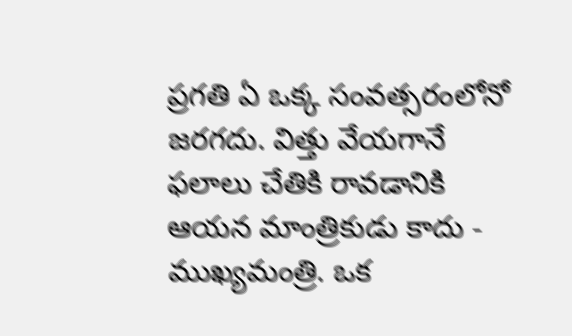ప్రగతి ఏ ఒక్క సంవత్సరంలోనో జరగదు. విత్తు వేయగానే ఫలాలు చేతికి రావడానికి ఆయన మాంత్రికుడు కాదు - ముఖ్యమంత్రి. ఒక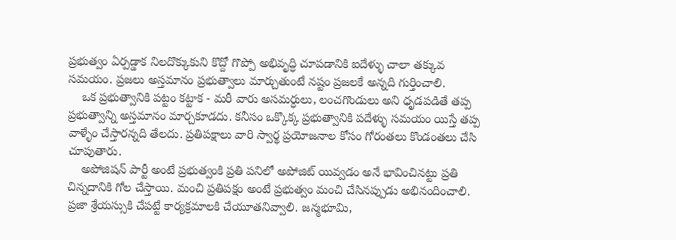ప్రభుత్వం ఏర్పడ్డాక నిలదొక్కుకుని కొద్దో గొప్పో అభివృద్ధి చూపడానికి ఐదేళ్ళు చాలా తక్కువ సమయం. ప్రజలు అస్తమానం ప్రభుత్వాలు మార్చుతుంటే నష్టం ప్రజలకే అన్నది గుర్తించాలి.
    ఒక ప్రభుత్వానికి పట్టం కట్టాక - మరీ వారు అసమర్ధులు, లంచగొండులు అని ధృడపడితే తప్ప ప్రభుత్వాన్ని అస్తమానం మార్చకూడదు. కనీసం ఒక్కొక్క ప్రభుత్వానికి పదేళ్ళు సమయం యిస్తే తప్ప వాళ్ళేం చేస్తారన్నది తేలదు. ప్రతిపక్షాలు వారి స్వార్థ ప్రయోజనాల కోసం గోరంతలు కొండంతలు చేసి చూపుతారు.
    అపోజిషన్ పార్టీ అంటే ప్రభుత్వంకి ప్రతి పనిలో అపోజిట్ యివ్వడం అనే భావించినట్టు ప్రతి చిన్నదానికి గోల చేస్తాయి. మంచి ప్రతిపక్షం అంటే ప్రభుత్వం మంచి చేసినప్పుడు అభినందించాలి. ప్రజా శ్రేయస్సుకి చేపట్టే కార్యక్రమాలకి చేయూతనివ్వాలి. జన్మభూమి,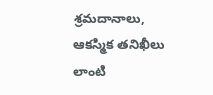శ్రమదానాలు, ఆకస్మిక తనిఖీలు లాంటి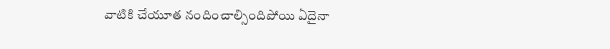వాటికి చేయూత నందించాల్సిందిపోయి ఏదైనా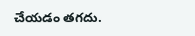చేయడం తగదు.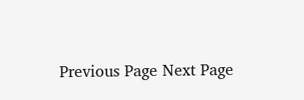Previous Page Next Page